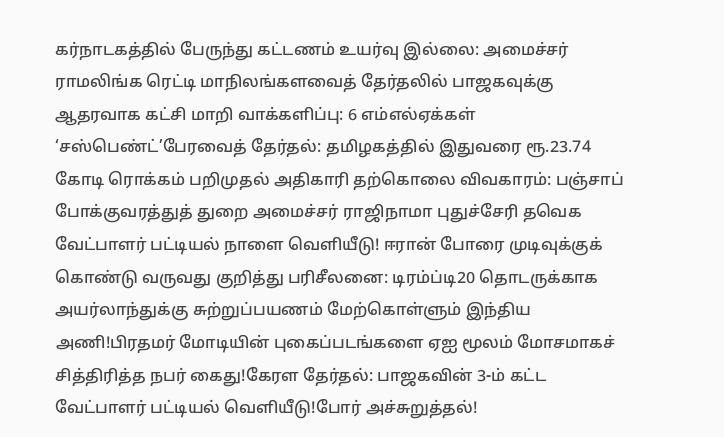கர்நாடகத்தில் பேருந்து கட்டணம் உயர்வு இல்லை: அமைச்சர் ராமலிங்க ரெட்டி மாநிலங்களவைத் தேர்தலில் பாஜகவுக்கு ஆதரவாக கட்சி மாறி வாக்களிப்பு: 6 எம்எல்ஏக்கள் ‘சஸ்பெண்ட்’பேரவைத் தேர்தல்: தமிழகத்தில் இதுவரை ரூ.23.74 கோடி ரொக்கம் பறிமுதல் அதிகாரி தற்கொலை விவகாரம்: பஞ்சாப் போக்குவரத்துத் துறை அமைச்சர் ராஜிநாமா புதுச்சேரி தவெக வேட்பாளர் பட்டியல் நாளை வெளியீடு! ஈரான் போரை முடிவுக்குக் கொண்டு வருவது குறித்து பரிசீலனை: டிரம்ப்டி20 தொடருக்காக அயர்லாந்துக்கு சுற்றுப்பயணம் மேற்கொள்ளும் இந்திய அணி!பிரதமர் மோடியின் புகைப்படங்களை ஏஐ மூலம் மோசமாகச் சித்திரித்த நபர் கைது!கேரள தேர்தல்: பாஜகவின் 3-ம் கட்ட வேட்பாளர் பட்டியல் வெளியீடு!போர் அச்சுறுத்தல்!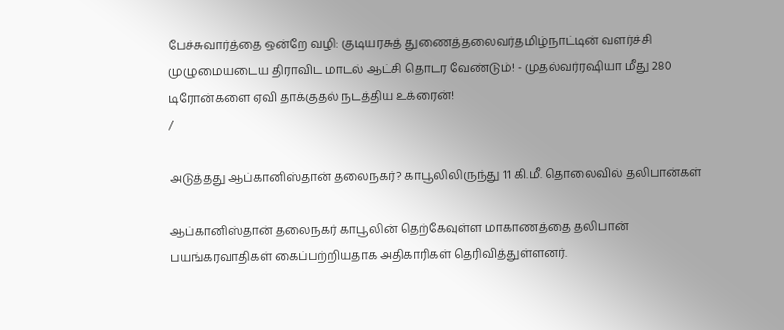பேச்சுவார்த்தை ஒன்றே வழி: குடியரசுத் துணைத்தலைவர்தமிழ்நாட்டின் வளர்ச்சி முழுமையடைய திராவிட மாடல் ஆட்சி தொடர வேண்டும்! - முதல்வர்ரஷியா மீது 280 டிரோன்களை ஏவி தாக்குதல் நடத்திய உக்ரைன்!
/

அடுத்தது ஆப்கானிஸ்தான் தலைநகர்? காபூலிலிருந்து 11 கி.மீ. தொலைவில் தலிபான்கள்

ஆப்கானிஸ்தான் தலைநகர் காபூலின் தெற்கேவுள்ள மாகாணத்தை தலிபான் பயங்கரவாதிகள் கைப்பற்றியதாக அதிகாரிகள் தெரிவித்துள்ளனர்.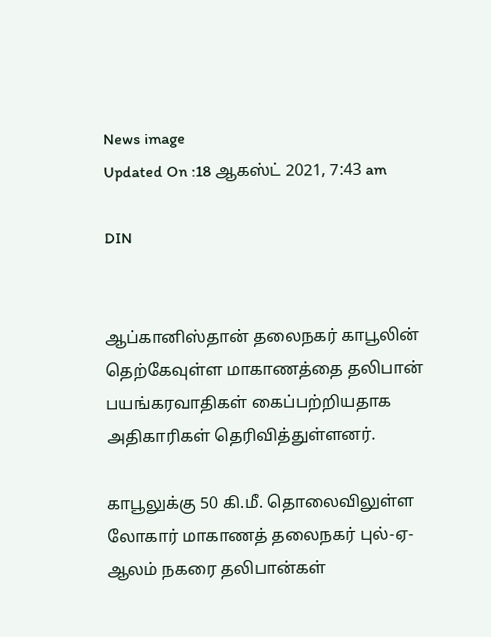News image
Updated On :18 ஆகஸ்ட் 2021, 7:43 am

DIN


ஆப்கானிஸ்தான் தலைநகர் காபூலின் தெற்கேவுள்ள மாகாணத்தை தலிபான் பயங்கரவாதிகள் கைப்பற்றியதாக அதிகாரிகள் தெரிவித்துள்ளனர்.

காபூலுக்கு 50 கி.மீ. தொலைவிலுள்ள லோகார் மாகாணத் தலைநகர் புல்-ஏ-ஆலம் நகரை தலிபான்கள்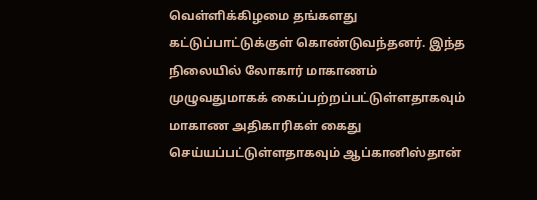வெள்ளிக்கிழமை தங்களது கட்டுப்பாட்டுக்குள் கொண்டுவந்தனர். இந்த நிலையில் லோகார் மாகாணம் முழுவதுமாகக் கைப்பற்றப்பட்டுள்ளதாகவும் மாகாண அதிகாரிகள் கைது செய்யப்பட்டுள்ளதாகவும் ஆப்கானிஸ்தான்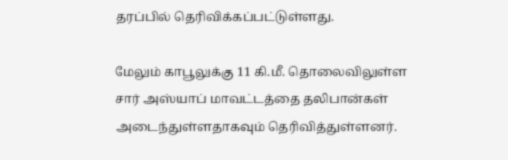தரப்பில் தெரிவிக்கப்பட்டுள்ளது.

மேலும் காபூலுக்கு 11 கி.மீ. தொலைவிலுள்ள சார் அஸ்யாப் மாவட்டத்தை தலிபான்கள் அடைந்துள்ளதாகவும் தெரிவித்துள்ளனர்.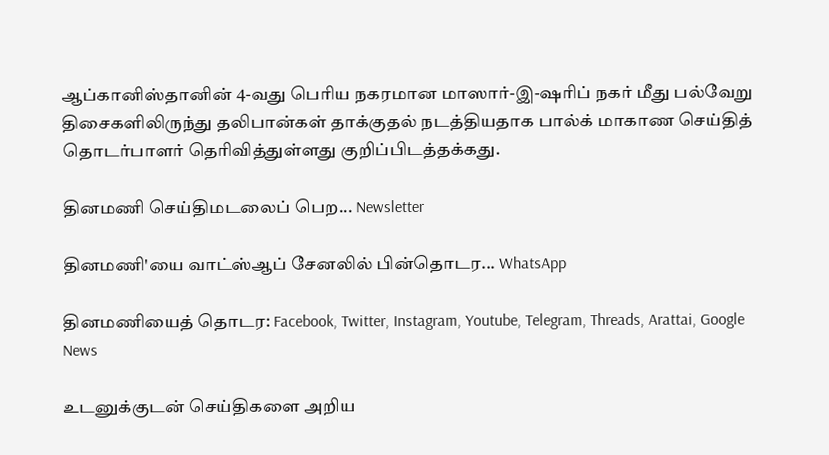ஆப்கானிஸ்தானின் 4-வது பெரிய நகரமான மாஸார்-இ-ஷரிப் நகர் மீது பல்வேறு திசைகளிலிருந்து தலிபான்கள் தாக்குதல் நடத்தியதாக பால்க் மாகாண செய்தித் தொடர்பாளர் தெரிவித்துள்ளது குறிப்பிடத்தக்கது.

தினமணி செய்திமடலைப் பெற... Newsletter

தினமணி'யை வாட்ஸ்ஆப் சேனலில் பின்தொடர... WhatsApp

தினமணியைத் தொடர: Facebook, Twitter, Instagram, Youtube, Telegram, Threads, Arattai, Google News

உடனுக்குடன் செய்திகளை அறிய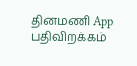தினமணி App பதிவிறக்கம்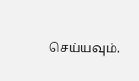செய்யவும்.